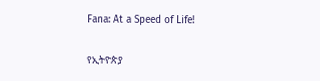Fana: At a Speed of Life!

የኢትዮጵያ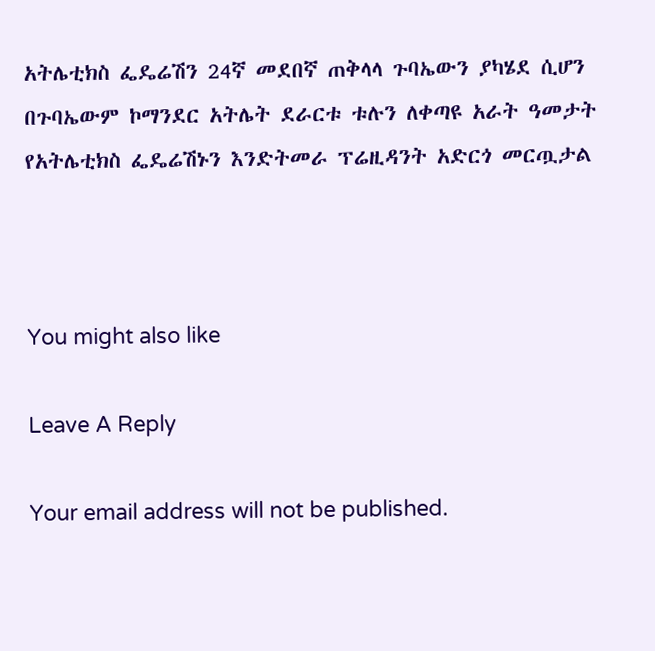አትሌቲክስ ፌዴሬሽን 24ኛ መደበኛ ጠቅላላ ጉባኤውን ያካሄደ ሲሆን በጉባኤውም ኮማንደር አትሌት ደራርቱ ቱሉን ለቀጣዩ አራት ዓመታት የአትሌቲክስ ፌዴሬሽኑን እንድትመራ ፕሬዚዳንት አድርጎ መርጧታል



You might also like

Leave A Reply

Your email address will not be published.